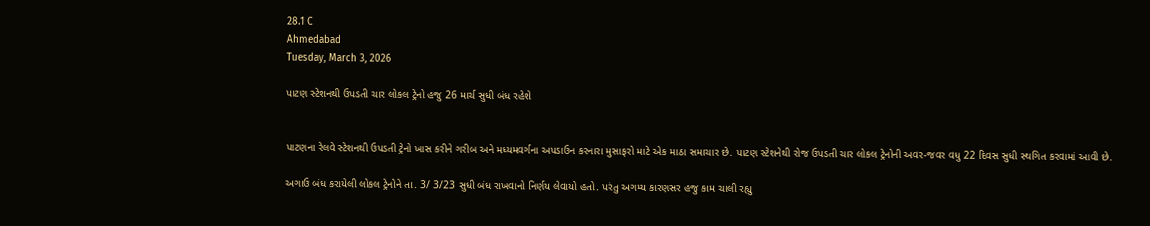28.1 C
Ahmedabad
Tuesday, March 3, 2026

પાટણ સ્ટેશનથી ઉપડતી ચાર લોકલ ટ્રેનો હજુ 26 માર્ચ સુધી બંધ રહેશે


પાટણના રેલવે સ્ટેશનથી ઉપડતી ટ્રેનો ખાસ કરીને ગરીબ અને મધ્યમવર્ગના અપડાઉન કરનારા મુસાફરો માટે એક માઠા સમાચાર છે. પાટણ સ્ટેશનેથી રોજ ઉપડતી ચાર લોકલ ટ્રેનોની અવર-જવર વધુ 22 દિવસ સુધી સ્થગિત કરવામાં આવી છે.

અગાઉ બંધ કરાયેલી લોકલ ટ્રેનોને તા. 3/ 3/23 સુધી બંધ રાખવાનો નિર્ણય લેવાયો હતો. પરંતુ અગમ્ય કારણસર હજુ કામ ચાલી રહ્યુ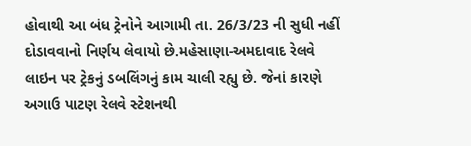હોવાથી આ બંધ ટ્રેનોને આગામી તા. 26/3/23 ની સુધી નહીં દોડાવવાનો નિર્ણય લેવાયો છે.મહેસાણા-અમદાવાદ રેલવે લાઇન પર ટ્રેકનું ડબલિંગનું કામ ચાલી રહ્યુ છે. જેનાં કારણે અગાઉ પાટણ રેલવે સ્ટેશનથી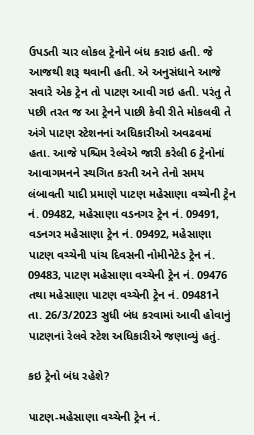ઉપડતી ચાર લોકલ ટ્રેનોને બંધ કરાઇ હતી. જે આજથી શરૂ થવાની હતી. એ અનુસંધાને આજે સવારે એક ટ્રેન તો પાટણ આવી ગઇ હતી. પરંતુ તે પછી તરત જ આ ટ્રેનને પાછી કેવી રીતે મોકલવી તે અંગે પાટણ સ્ટેશનનાં અધિકારીઓ અવઢવમાં હતા. આજે પશ્ચિમ રેલ્વેએ જારી કરેલી 6 ટ્રેનોનાં આવાગમનને સ્થગિત કરતી અને તેનો સમય લંબાવતી યાદી પ્રમાણે પાટણ મહેસાણા વચ્ચેની ટ્રેન નં. 09482, મહેસાણા વડનગર ટ્રેન નં. 09491, વડનગર મહેસાણા ટ્રેન નં. 09492, મહેસાણા પાટણ વચ્ચેની પાંચ દિવસની નોમીનેટેડ ટ્રેન નં. 09483, પાટણ મહેસાણા વચ્ચેની ટ્રેન નં. 09476 તથા મહેસાણા પાટણ વચ્ચેની ટ્રેન નં. 09481ને તા. 26/3/2023 સુધી બંધ કરવામાં આવી હોવાનું પાટણનાં રેલવે સ્ટેશ અધિકારીએ જણાવ્યું હતું.

કઇ ટ્રેનો બંધ રહેશે?

પાટણ-મહેસાણા વચ્ચેની ટ્રેન નં.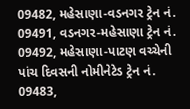09482, મહેસાણા-વડનગર ટ્રેન નં. 09491, વડનગર-મહેસાણા ટ્રેન નં. 09492, મહેસાણા-પાટણ વચ્ચેની પાંચ દિવસની નોમીનેટેડ ટ્રેન નં. 09483,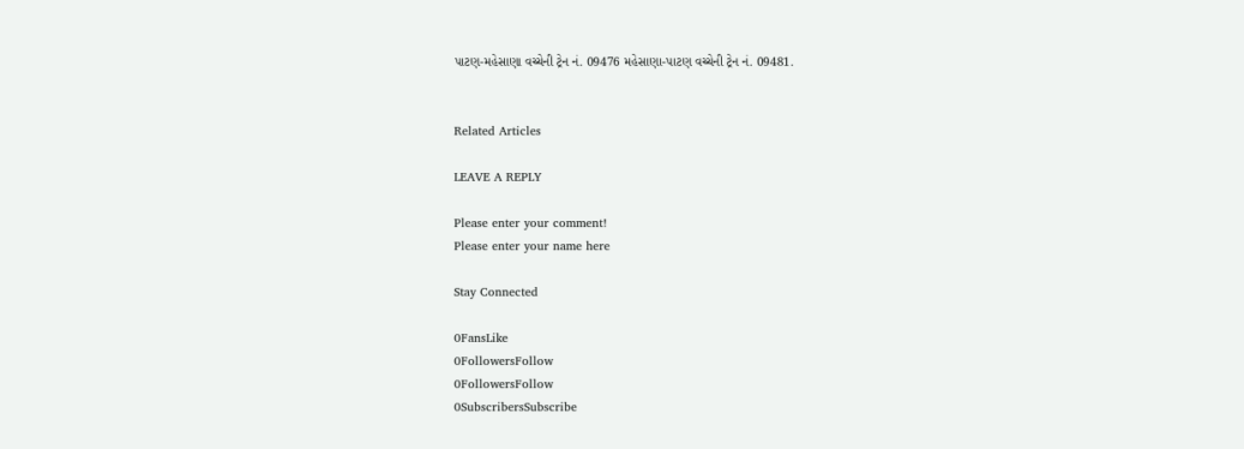પાટણ-મહેસાણા વચ્ચેની ટ્રેન નં. 09476 મહેસાણા-પાટણ વચ્ચેની ટ્રેન નં. 09481.


Related Articles

LEAVE A REPLY

Please enter your comment!
Please enter your name here

Stay Connected

0FansLike
0FollowersFollow
0FollowersFollow
0SubscribersSubscribe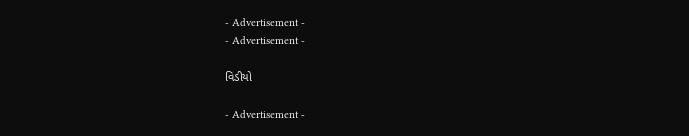- Advertisement -
- Advertisement -

વિડીયો

- Advertisement -